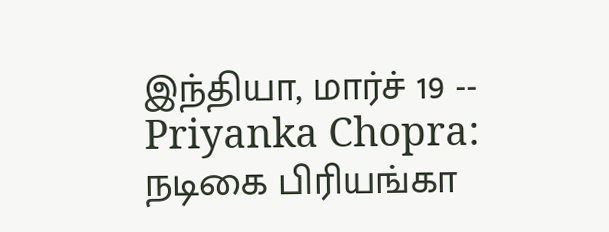இந்தியா, மார்ச் 19 -- Priyanka Chopra: நடிகை பிரியங்கா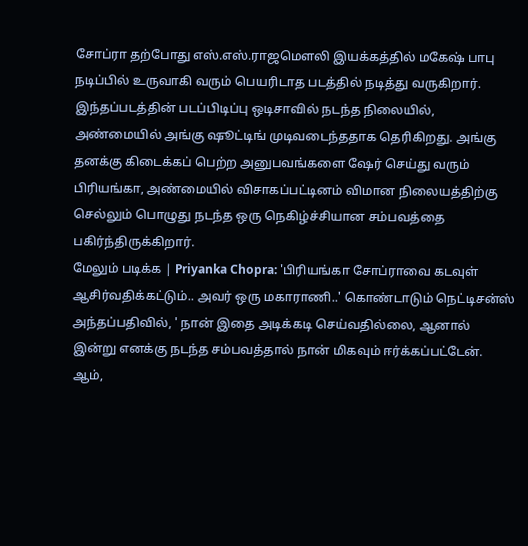சோப்ரா தற்போது எஸ்.எஸ்.ராஜமௌலி இயக்கத்தில் மகேஷ் பாபு நடிப்பில் உருவாகி வரும் பெயரிடாத படத்தில் நடித்து வருகிறார்.
இந்தப்படத்தின் படப்பிடிப்பு ஒடிசாவில் நடந்த நிலையில், அண்மையில் அங்கு ஷூட்டிங் முடிவடைந்ததாக தெரிகிறது. அங்கு தனக்கு கிடைக்கப் பெற்ற அனுபவங்களை ஷேர் செய்து வரும் பிரியங்கா, அண்மையில் விசாகப்பட்டினம் விமான நிலையத்திற்கு செல்லும் பொழுது நடந்த ஒரு நெகிழ்ச்சியான சம்பவத்தை பகிர்ந்திருக்கிறார்.
மேலும் படிக்க | Priyanka Chopra: 'பிரியங்கா சோப்ராவை கடவுள் ஆசிர்வதிக்கட்டும்.. அவர் ஒரு மகாராணி..' கொண்டாடும் நெட்டிசன்ஸ்
அந்தப்பதிவில், ' நான் இதை அடிக்கடி செய்வதில்லை, ஆனால் இன்று எனக்கு நடந்த சம்பவத்தால் நான் மிகவும் ஈர்க்கப்பட்டேன். ஆம்,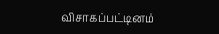விசாகப்பட்டினம்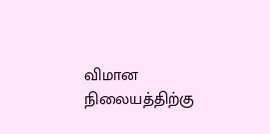விமான நிலையத்திற்கு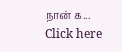நான் க...
Click here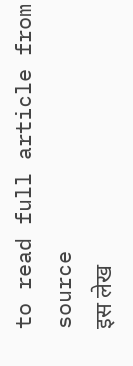to read full article from source
इस लेख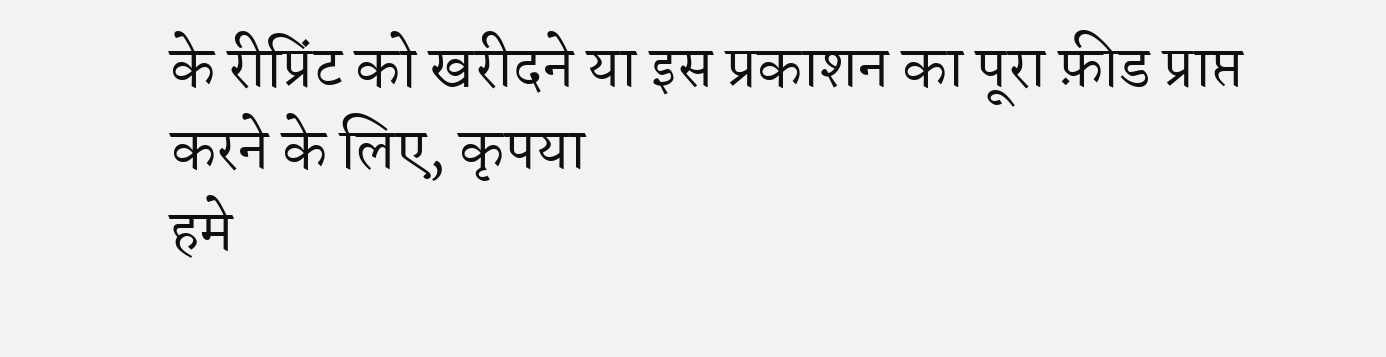के रीप्रिंट को खरीदने या इस प्रकाशन का पूरा फ़ीड प्राप्त करने के लिए, कृपया
हमे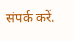संपर्क करें.